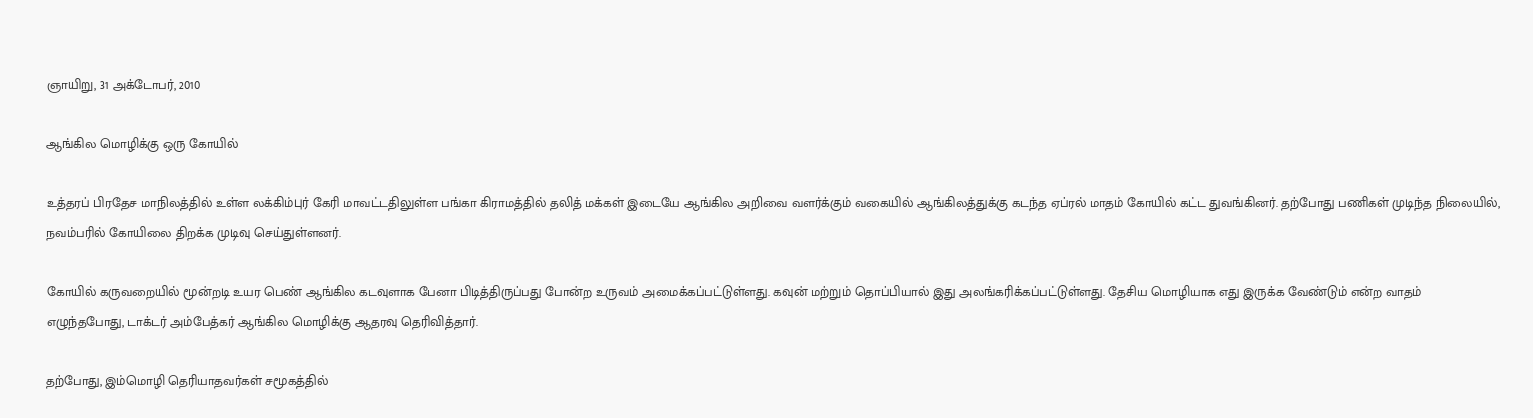ஞாயிறு, 31 அக்டோபர், 2010

ஆங்கில மொழிக்கு ஒரு கோயில்

உத்தரப் பிரதேச மாநிலத்தில் உள்ள லக்கிம்புர் கேரி மாவட்டதிலுள்ள பங்கா கிராமத்தில் தலித் மக்கள் இடையே ஆங்கில அறிவை வளர்க்கும் வகையில் ஆங்கிலத்துக்கு கடந்த ஏப்ரல் மாதம் கோயில் கட்ட துவங்கினர். தற்போது பணிகள் முடிந்த நிலையில், நவம்பரில் கோயிலை திறக்க முடிவு செய்துள்ளனர்.

கோயில் கருவறையில் மூன்றடி உயர பெண் ஆங்கில கடவுளாக பேனா பிடித்திருப்பது போன்ற உருவம் அமைக்கப்பட்டுள்ளது. கவுன் மற்றும் தொப்பியால் இது அலங்கரிக்கப்பட்டுள்ளது. தேசிய மொழியாக எது இருக்க வேண்டும் என்ற வாதம் எழுந்தபோது, டாக்டர் அம்பேத்கர் ஆங்கில மொழிக்கு ஆதரவு தெரிவித்தார்.

தற்போது, இம்மொழி தெரியாதவர்கள் சமூகத்தில்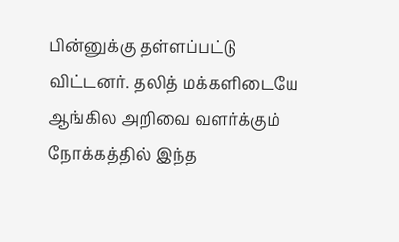பின்னுக்கு தள்ளப்பட்டு விட்டனர். தலித் மக்களிடையே ஆங்கில அறிவை வளர்க்கும் நோக்கத்தில் இந்த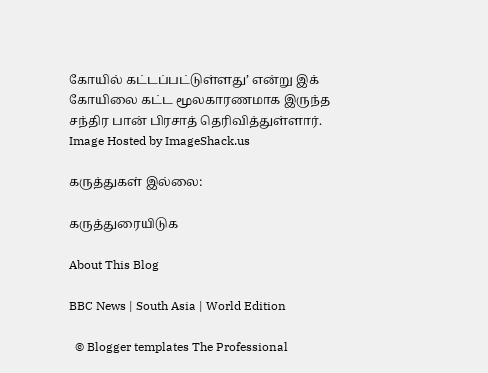கோயில் கட்டப்பட்டுள்ளது’ என்று இக் கோயிலை கட்ட மூலகாரணமாக இருந்த சந்திர பான் பிரசாத் தெரிவித்துள்ளார்.
Image Hosted by ImageShack.us

கருத்துகள் இல்லை:

கருத்துரையிடுக

About This Blog

BBC News | South Asia | World Edition

  © Blogger templates The Professional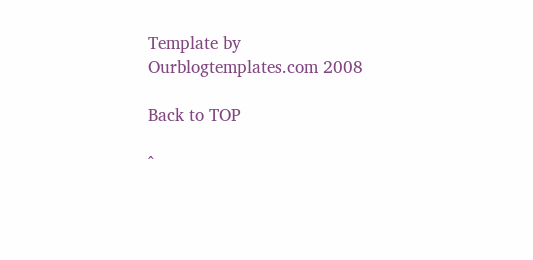Template by Ourblogtemplates.com 2008

Back to TOP

^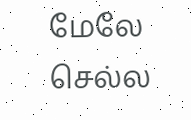மேலே செல்ல